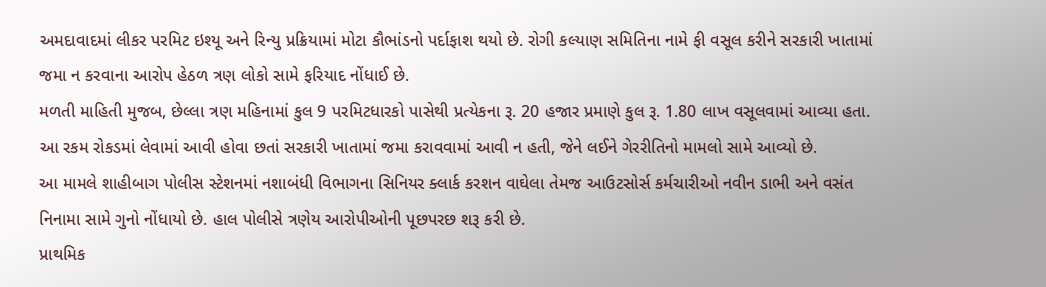અમદાવાદમાં લીકર પરમિટ ઇશ્યૂ અને રિન્યુ પ્રક્રિયામાં મોટા કૌભાંડનો પર્દાફાશ થયો છે. રોગી કલ્યાણ સમિતિના નામે ફી વસૂલ કરીને સરકારી ખાતામાં જમા ન કરવાના આરોપ હેઠળ ત્રણ લોકો સામે ફરિયાદ નોંધાઈ છે.
મળતી માહિતી મુજબ, છેલ્લા ત્રણ મહિનામાં કુલ 9 પરમિટધારકો પાસેથી પ્રત્યેકના રૂ. 20 હજાર પ્રમાણે કુલ રૂ. 1.80 લાખ વસૂલવામાં આવ્યા હતા. આ રકમ રોકડમાં લેવામાં આવી હોવા છતાં સરકારી ખાતામાં જમા કરાવવામાં આવી ન હતી, જેને લઈને ગેરરીતિનો મામલો સામે આવ્યો છે.
આ મામલે શાહીબાગ પોલીસ સ્ટેશનમાં નશાબંધી વિભાગના સિનિયર ક્લાર્ક કરશન વાઘેલા તેમજ આઉટસોર્સ કર્મચારીઓ નવીન ડાભી અને વસંત નિનામા સામે ગુનો નોંધાયો છે. હાલ પોલીસે ત્રણેય આરોપીઓની પૂછપરછ શરૂ કરી છે.
પ્રાથમિક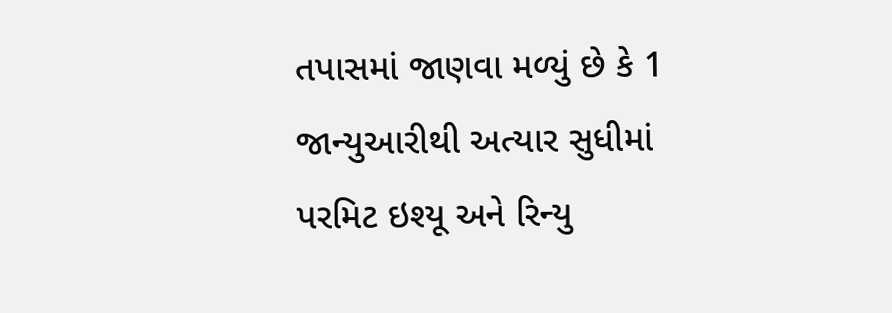તપાસમાં જાણવા મળ્યું છે કે 1 જાન્યુઆરીથી અત્યાર સુધીમાં પરમિટ ઇશ્યૂ અને રિન્યુ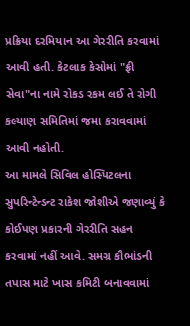પ્રક્રિયા દરમિયાન આ ગેરરીતિ કરવામાં આવી હતી. કેટલાક કેસોમાં "ફ્રી સેવા"ના નામે રોકડ રકમ લઈ તે રોગી કલ્યાણ સમિતિમાં જમા કરાવવામાં આવી નહોતી.
આ મામલે સિવિલ હોસ્પિટલના સુપરિન્ટેન્ડન્ટ રાકેશ જોશીએ જણાવ્યું કે કોઈપણ પ્રકારની ગેરરીતિ સહન કરવામાં નહીં આવે. સમગ્ર કૌભાંડની તપાસ માટે ખાસ કમિટી બનાવવામાં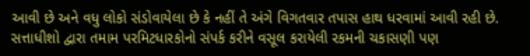આવી છે અને વધુ લોકો સંડોવાયેલા છે કે નહીં તે અંગે વિગતવાર તપાસ હાથ ધરવામાં આવી રહી છે.
સત્તાધીશો દ્વારા તમામ પરમિટધારકોનો સંપર્ક કરીને વસૂલ કરાયેલી રકમની ચકાસણી પણ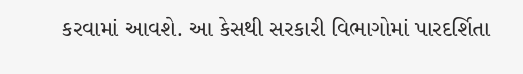કરવામાં આવશે. આ કેસથી સરકારી વિભાગોમાં પારદર્શિતા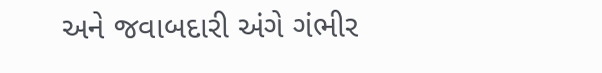અને જવાબદારી અંગે ગંભીર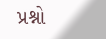પ્રશ્નો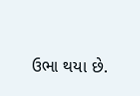ઉભા થયા છે.